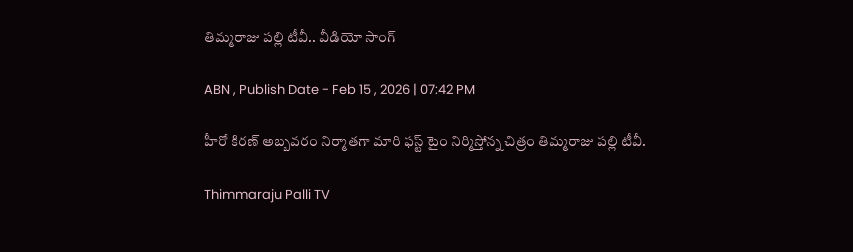తిమ్మ‌రాజు ప‌ల్లి టీవీ.. వీడియో సాంగ్

ABN , Publish Date - Feb 15 , 2026 | 07:42 PM

హీరో కిరణ్ అబ్బవరం నిర్మాత‌గా మారి ఫ‌స్ట్‌ టైం నిర్మిస్తోన్న చిత్రం తిమ్మ‌రాజు ప‌ల్లి టీవీ.

Thimmaraju Palli TV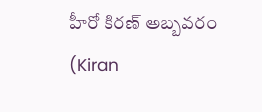హీరో కిరణ్ అబ్బవరం (Kiran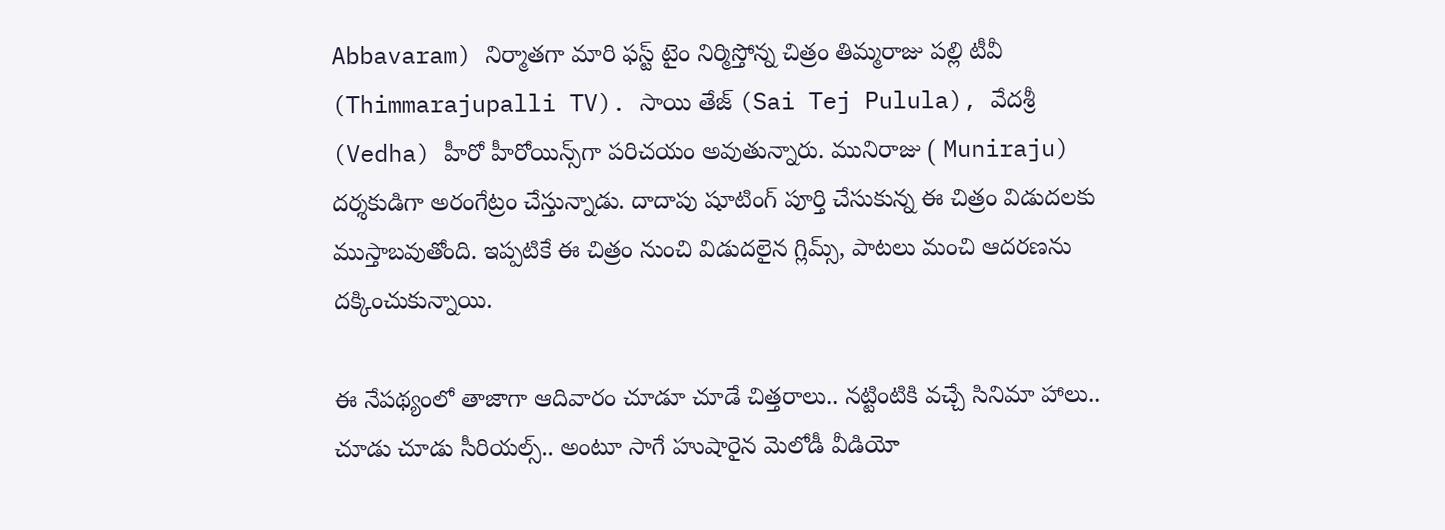Abbavaram) నిర్మాత‌గా మారి ఫ‌స్ట్‌ టైం నిర్మిస్తోన్న చిత్రం తిమ్మ‌రాజు ప‌ల్లి టీవీ (Thimmarajupalli TV). సాయి తేజ్ (Sai Tej Pulula), వేదశ్రీ (Vedha) హీరో హీరోయిన్స్‌గా పరిచయం అవుతున్నారు. మునిరాజు ( Muniraju) దర్శకుడిగా అరంగేట్రం చేస్తున్నాడు. దాదాపు షూటింగ్ పూర్తి చేసుకున్న ఈ చిత్రం విడుద‌ల‌కు ముస్తాబ‌వుతోంది. ఇప్ప‌టికే ఈ చిత్రం నుంచి విడుద‌లైన గ్లిమ్స్‌, పాట‌లు మంచి ఆద‌ర‌ణ‌ను ద‌క్కించుకున్నాయి.

ఈ నేప‌థ్యంలో తాజాగా ఆదివారం చూడూ చూడే చిత్త‌రాలు.. న‌ట్టింటికి వ‌చ్చే సినిమా హాలు.. చూడు చూడు సీరియ‌ల్స్‌.. అంటూ సాగే హుషారైన మెలోడీ వీడియో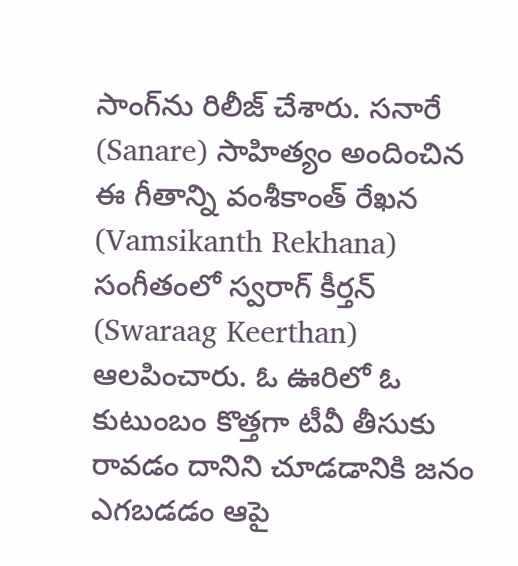సాంగ్‌ను రిలీజ్‌ చేశారు. సనారే (Sanare) సాహిత్యం అందించిన ఈ గీతాన్ని వంశీకాంత్ రేఖన (Vamsikanth Rekhana) సంగీతంలో స్వ‌రాగ్ కీర్త‌న్ (Swaraag Keerthan) ఆల‌పించారు. ఓ ఊరిలో ఓ కుటుంబం కొత్త‌గా టీవీ తీసుకు రావ‌డం దానిని చూడ‌డానికి జ‌నం ఎగ‌బ‌డ‌డం ఆపై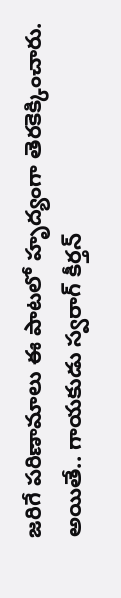జ‌రిగే ప‌రిణామాలు ఈ పాట‌లో హృద్యంగా తెర‌కెక్కించారు. అయితే.. గాయ‌కుడు స్వ‌రాగ్ కీర్త‌న్‌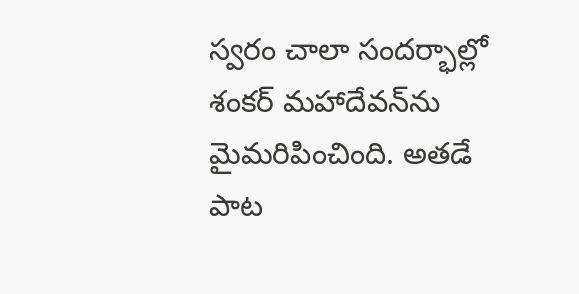స్వ‌రం చాలా సంద‌ర్భాల్లో శంక‌ర్ మ‌హాదేవ‌న్‌ను మైమ‌రిపించింది. అత‌డే పాట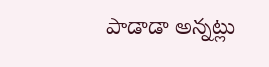పాడాడా అన్న‌ట్లు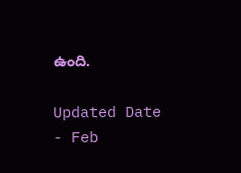ఉంది.

Updated Date - Feb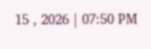15 , 2026 | 07:50 PM